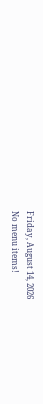Friday, August 14, 2026
No menu items!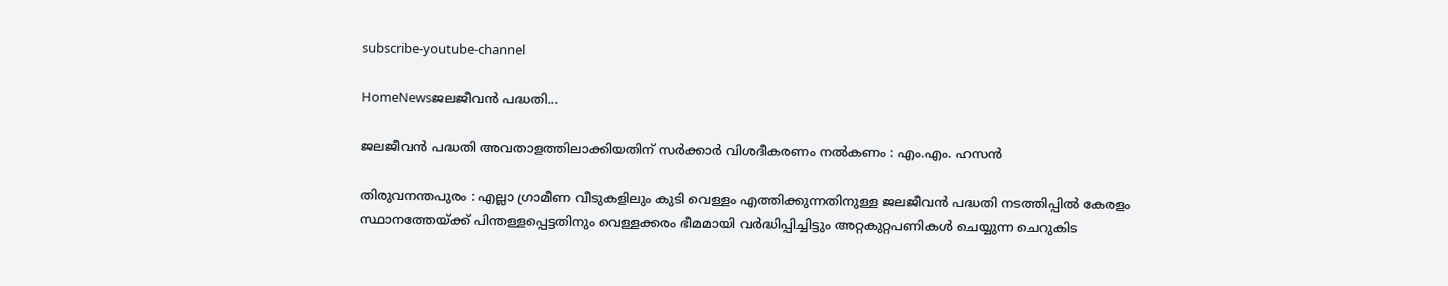subscribe-youtube-channel

HomeNewsജലജീവൻ പദ്ധതി...

ജലജീവൻ പദ്ധതി അവതാളത്തിലാക്കിയതിന് സർക്കാർ വിശദീകരണം നൽകണം : എം.എം. ഹസൻ

തിരുവനന്തപുരം : എല്ലാ ഗ്രാമീണ വീടുകളിലും കുടി വെള്ളം എത്തിക്കുന്നതിനുള്ള ജലജീവൻ പദ്ധതി നടത്തിപ്പിൽ കേരളം സ്ഥാനത്തേയ്ക്ക് പിന്തള്ളപ്പെട്ടതിനും വെള്ളക്കരം ഭീമമായി വർദ്ധിപ്പിച്ചിട്ടും അറ്റകുറ്റപണികൾ ചെയ്യുന്ന ചെറുകിട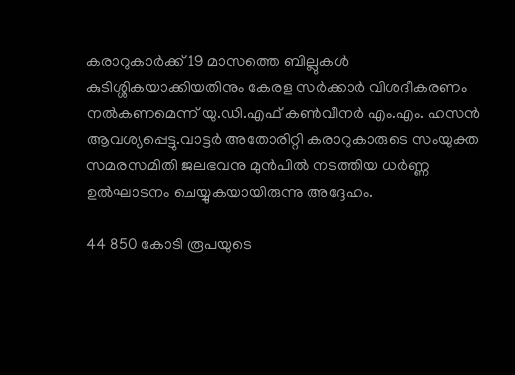കരാറുകാർക്ക് 19 മാസത്തെ ബില്ലുകൾ കുടിശ്ശികയാക്കിയതിനും കേരള സർക്കാർ വിശദീകരണം നൽകണമെന്ന് യു.ഡി.എഫ് കൺവീനർ എം.എം. ഹസൻ ആവശ്യപ്പെട്ടു.വാട്ടർ അതോരിറ്റി കരാറുകാരുടെ സംയുക്ത സമരസമിതി ജലഭവനു മുൻപിൽ നടത്തിയ ധർണ്ണ ഉൽഘാടനം ചെയ്യുകയായിരുന്നു അദ്ദേഹം.

44 850 കോടി രൂപയുടെ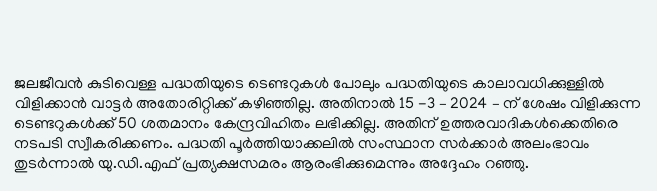ജലജീവൻ കുടിവെള്ള പദ്ധതിയുടെ ടെണ്ടറുകൾ പോലും പദ്ധതിയുടെ കാലാവധിക്കുള്ളിൽ വിളിക്കാൻ വാട്ടർ അതോരിറ്റിക്ക് കഴിഞ്ഞില്ല. അതിനാൽ 15 -3 – 2024 – ന് ശേഷം വിളിക്കുന്ന ടെണ്ടറുകൾക്ക് 50 ശതമാനം കേന്ദ്രവിഹിതം ലഭിക്കില്ല. അതിന് ഉത്തരവാദികൾക്കെതിരെ നടപടി സ്വീകരിക്കണം. പദ്ധതി പൂർത്തിയാക്കലിൽ സംസ്ഥാന സർക്കാർ അലംഭാവം തുടർന്നാൽ യു.ഡി.എഫ് പ്രത്യക്ഷസമരം ആരംഭിക്കുമെന്നും അദ്ദേഹം റഞ്ഞു.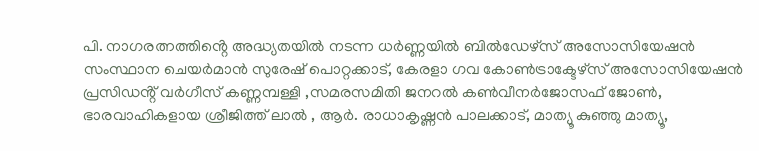പി. നാഗരത്നത്തിൻ്റെ അദ്ധ്യതയിൽ നടന്ന ധർണ്ണയിൽ ബിൽഡേഴ്സ് അസോസിയേഷൻ സംസ്ഥാന ചെയർമാൻ സുരേഷ് പൊറ്റക്കാട്, കേരളാ ഗവ കോൺട്രാക്ടേഴ്സ് അസോസിയേഷൻ പ്രസിഡൻ്റ് വർഗീസ് കണ്ണമ്പള്ളി ,സമരസമിതി ജനറൽ കൺവീനർജോസഫ് ജോൺ, ഭാരവാഹികളായ ശ്രീജിത്ത് ലാൽ , ആർ. രാധാകൃഷ്ണൻ പാലക്കാട്, മാത്യൂ കുഞ്ഞു മാത്യൂ,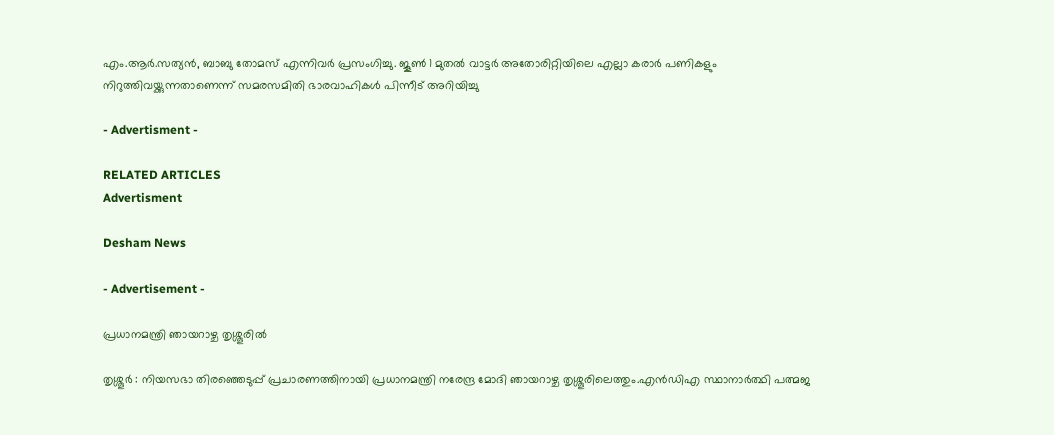എം.ആർ.സത്യൻ, ബാബു തോമസ് എന്നിവർ പ്രസംഗിച്ചു. ജൂൺ 1 മുതൽ വാട്ടർ അതോരിറ്റിയിലെ എല്ലാ കരാർ പണികളും നിറുത്തിവയ്ക്കുന്നതാണെന്ന് സമരസമിതി ഭാരവാഹികൾ പിന്നീട് അറിയിച്ചു

- Advertisment -

RELATED ARTICLES
Advertisment

Desham News

- Advertisement -

പ്രധാനമന്ത്രി ഞായറാഴ്ച തൃശ്ശൂരിൽ

തൃശ്ശൂർ : നിയസഭാ തിരഞ്ഞെടുപ്പ് പ്രചാരണത്തിനായി പ്രധാനമന്ത്രി നരേന്ദ്ര മോദി ഞായറാഴ്ച തൃശ്ശൂരിലെത്തും.എൻഡിഎ സ്ഥാനാർത്ഥി പത്മജ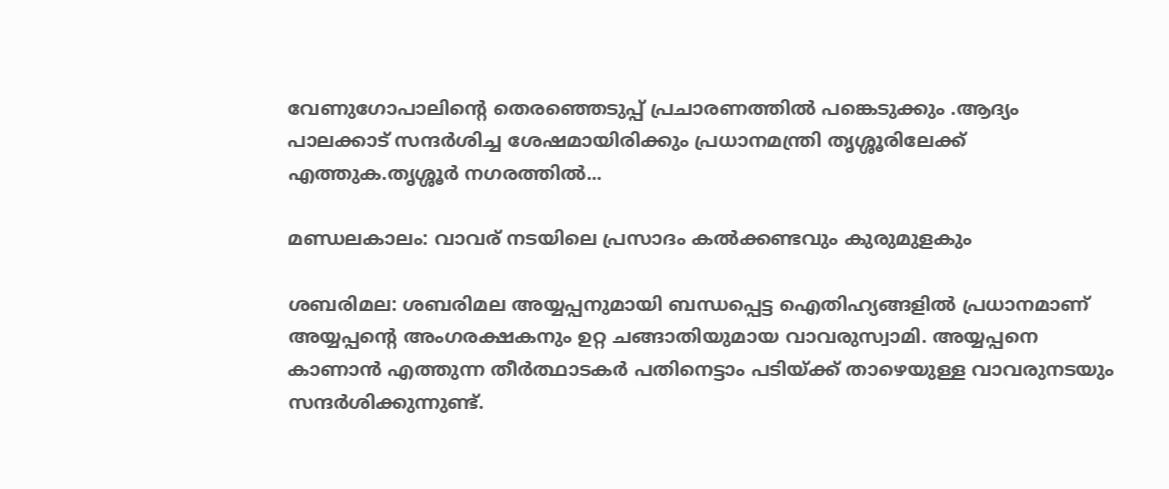വേണുഗോപാലിന്റെ തെര‍ഞ്ഞെടുപ്പ് പ്രചാരണത്തിൽ പങ്കെടുക്കും .ആദ്യം പാലക്കാട് സന്ദർശിച്ച ശേഷമായിരിക്കും പ്രധാനമന്ത്രി തൃശ്ശൂരിലേക്ക് എത്തുക.തൃശ്ശൂർ നഗരത്തിൽ...

മണ്ഡലകാലം: വാവര് നടയിലെ പ്രസാദം കൽക്കണ്ടവും കുരുമുളകും

ശബരിമല: ശബരിമല അയ്യപ്പനുമായി ബന്ധപ്പെട്ട ഐതിഹ്യങ്ങളിൽ പ്രധാനമാണ് അയ്യപ്പന്റെ അംഗരക്ഷകനും ഉറ്റ ചങ്ങാതിയുമായ വാവരുസ്വാമി. അയ്യപ്പനെ കാണാൻ എത്തുന്ന തീർത്ഥാടകർ പതിനെട്ടാം പടിയ്ക്ക് താഴെയുള്ള വാവരുനടയും സന്ദർശിക്കുന്നുണ്ട്.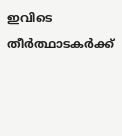ഇവിടെ തീർത്ഥാടകർക്ക്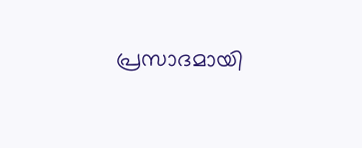പ്രസാദമായി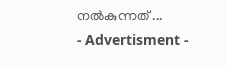നൽകുന്നത് ...
- Advertisment -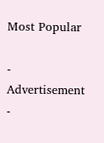Most Popular

- Advertisement -